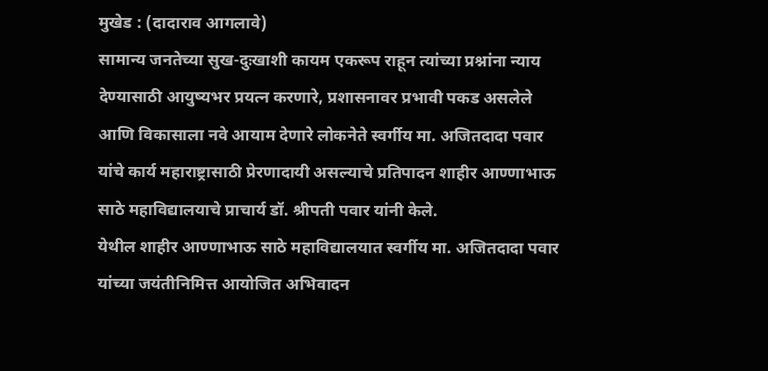मुखेड : (दादाराव आगलावे)
सामान्य जनतेच्या सुख-दुःखाशी कायम एकरूप राहून त्यांच्या प्रश्नांना न्याय देण्यासाठी आयुष्यभर प्रयत्न करणारे, प्रशासनावर प्रभावी पकड असलेले आणि विकासाला नवे आयाम देणारे लोकनेते स्वर्गीय मा. अजितदादा पवार यांचे कार्य महाराष्ट्रासाठी प्रेरणादायी असल्याचे प्रतिपादन शाहीर आण्णाभाऊ साठे महाविद्यालयाचे प्राचार्य डॉ. श्रीपती पवार यांनी केले.
येथील शाहीर आण्णाभाऊ साठे महाविद्यालयात स्वर्गीय मा. अजितदादा पवार यांच्या जयंतीनिमित्त आयोजित अभिवादन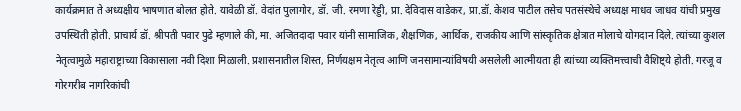कार्यक्रमात ते अध्यक्षीय भाषणात बोलत होते. यावेळी डॉ. वेदांत पुलागोर, डॉ. जी. रमणा रेड्डी, प्रा. देविदास वाडेकर, प्रा.डॉ. केशव पाटील तसेच पतसंस्थेचे अध्यक्ष माधव जाधव यांची प्रमुख उपस्थिती होती. प्राचार्य डॉ. श्रीपती पवार पुढे म्हणाले की, मा. अजितदादा पवार यांनी सामाजिक, शैक्षणिक, आर्थिक, राजकीय आणि सांस्कृतिक क्षेत्रात मोलाचे योगदान दिले. त्यांच्या कुशल नेतृत्वामुळे महाराष्ट्राच्या विकासाला नवी दिशा मिळाली. प्रशासनातील शिस्त, निर्णयक्षम नेतृत्व आणि जनसामान्यांविषयी असलेली आत्मीयता ही त्यांच्या व्यक्तिमत्त्वाची वैशिष्ट्ये होती. गरजू व गोरगरीब नागरिकांची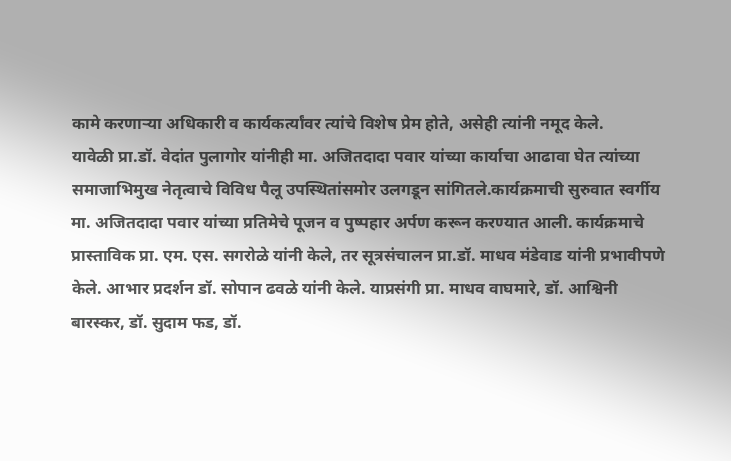कामे करणाऱ्या अधिकारी व कार्यकर्त्यांवर त्यांचे विशेष प्रेम होते, असेही त्यांनी नमूद केले.
यावेळी प्रा.डॉ. वेदांत पुलागोर यांनीही मा. अजितदादा पवार यांच्या कार्याचा आढावा घेत त्यांच्या समाजाभिमुख नेतृत्वाचे विविध पैलू उपस्थितांसमोर उलगडून सांगितले.कार्यक्रमाची सुरुवात स्वर्गीय मा. अजितदादा पवार यांच्या प्रतिमेचे पूजन व पुष्पहार अर्पण करून करण्यात आली. कार्यक्रमाचे प्रास्ताविक प्रा. एम. एस. सगरोळे यांनी केले, तर सूत्रसंचालन प्रा.डॉ. माधव मंडेवाड यांनी प्रभावीपणे केले. आभार प्रदर्शन डॉ. सोपान ढवळे यांनी केले. याप्रसंगी प्रा. माधव वाघमारे, डॉ. आश्विनी बारस्कर, डॉ. सुदाम फड, डॉ.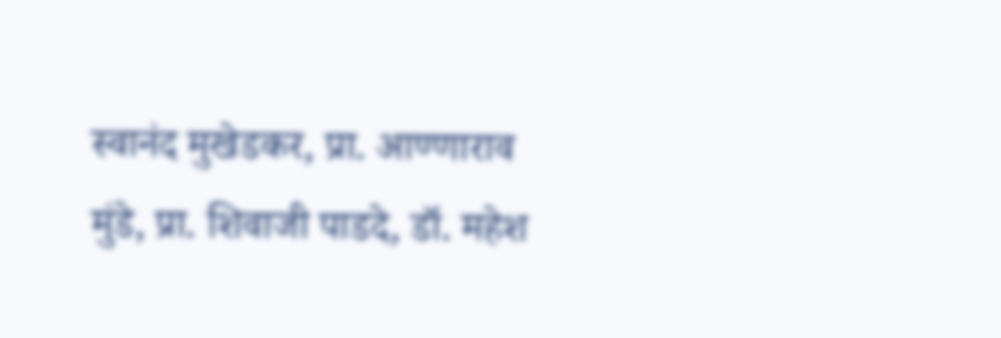स्वानंद मुखेडकर, प्रा. आण्णाराव मुंडे, प्रा. शिवाजी पाडदे, डॉ. महेश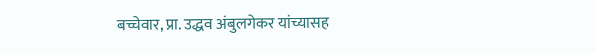बच्चेवार, प्रा. उद्धव अंबुलगेकर यांच्यासह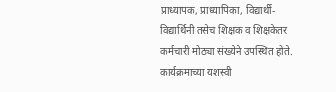प्राध्यापक, प्राध्यापिका, विद्यार्थी-विद्यार्थिनी तसेच शिक्षक व शिक्षकेतर कर्मचारी मोठ्या संख्येने उपस्थित होते. कार्यक्रमाच्या यशस्वी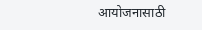आयोजनासाठी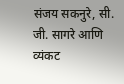संजय सकनुरे, सी. जी. सागरे आणि व्यंकट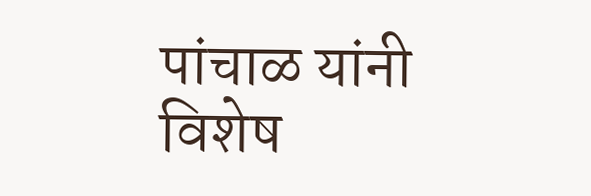पांचाळ यांनी विशेष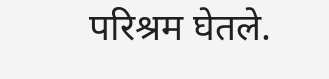परिश्रम घेतले.